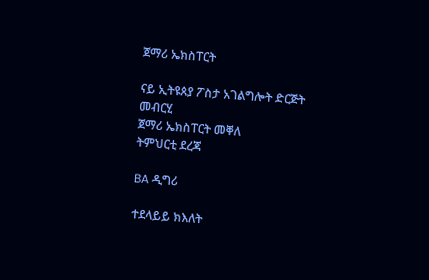ጀማሪ ኤክስፐርት

ናይ ኢትዩጰያ ፖስታ አገልግሎት ድርጅት
መብርሂ
ጀማሪ ኤክስፐርት መቐለ
ትምህርቲ ደረጃ

BA ዲግሪ

ተደላይይ ክእለት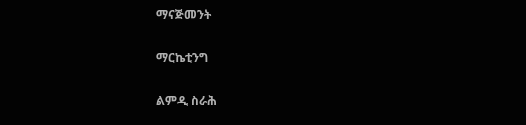ማናጅመንት

ማርኬቲንግ

ልምዲ ስራሕ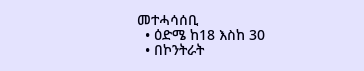መተሓሳሰቢ
  • ዕድሜ ከ18 እስከ 30
  • በኮንትራት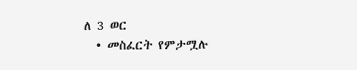ለ 3 ወር
  • መስፈርት የምታሟሉ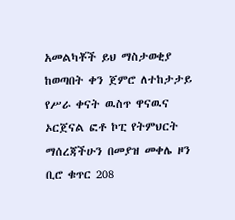አመልካቾች ይህ ማስታወቂያ ከወጣበት ቀን ጀምሮ ለተከታታይ የሥራ ቀናት ዉስጥ ዋናዉና ኦርጀናል ፎቶ ኮፒ የትምህርት ማሰረጃችሁን በመያዝ መቀሌ ዞን ቢሮ ቁጥር 208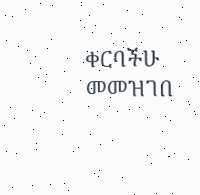ቀርባችሁ መመዝገበ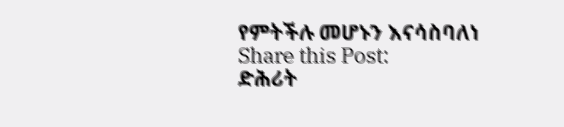የምትችሉ መሆኑን እናሳስባለነ
Share this Post:
ድሕሪት